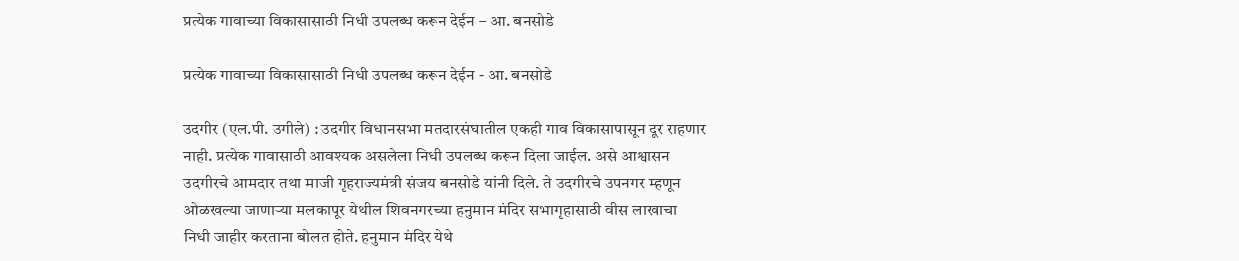प्रत्येक गावाच्या विकासासाठी निधी उपलब्ध करून देईन – आ. बनसोडे

प्रत्येक गावाच्या विकासासाठी निधी उपलब्ध करून देईन - आ. बनसोडे

उदगीर (एल.पी. उगीले) : उदगीर विधानसभा मतदारसंघातील एकही गाव विकासापासून दूर राहणार नाही. प्रत्येक गावासाठी आवश्यक असलेला निधी उपलब्ध करून दिला जाईल. असे आश्वासन उदगीरचे आमदार तथा माजी गृहराज्यमंत्री संजय बनसोडे यांनी दिले. ते उदगीरचे उपनगर म्हणून ओळखल्या जाणाऱ्या मलकापूर येथील शिवनगरच्या हनुमान मंदिर सभागृहासाठी वीस लाखाचा निधी जाहीर करताना बोलत होते. हनुमान मंदिर येथे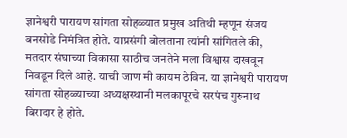ज्ञानेश्वरी पारायण सांगता सोहळ्यात प्रमुख अतिथी म्हणून संजय बनसोडे निमंत्रित होते. याप्रसंगी बोलताना त्यांनी सांगितले की, मतदार संघाच्या विकासा साठीच जनतेने मला विश्वास दाखवून निवडून दिले आहे. याची जाण मी कायम ठेविन. या ज्ञानेश्वरी पारायण सांगता सोहळ्याच्या अध्यक्षस्थानी मलकापूरचे सरपंच गुरुनाथ बिरादार हे होते.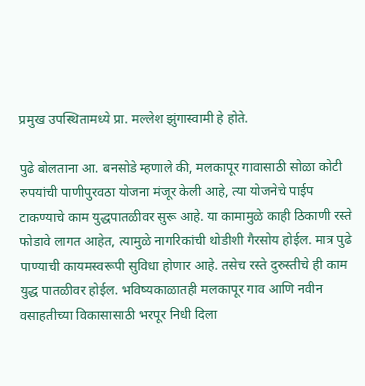प्रमुख उपस्थितामध्ये प्रा. मल्लेश झुंगास्वामी हे होते.

पुढे बोलताना आ. बनसोडे म्हणाले की, मलकापूर गावासाठी सोळा कोटी रुपयांची पाणीपुरवठा योजना मंजूर केली आहे, त्या योजनेचे पाईप टाकण्याचे काम युद्धपातळीवर सुरू आहे. या कामामुळे काही ठिकाणी रस्ते फोडावे लागत आहेत, त्यामुळे नागरिकांची थोडीशी गैरसोय होईल. मात्र पुढे पाण्याची कायमस्वरूपी सुविधा होणार आहे. तसेच रस्ते दुरुस्तीचे ही काम युद्ध पातळीवर होईल. भविष्यकाळातही मलकापूर गाव आणि नवीन वसाहतीच्या विकासासाठी भरपूर निधी दिला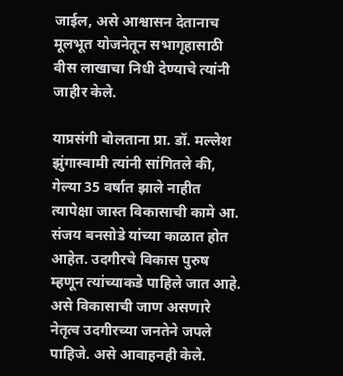जाईल, असे आश्वासन देतानाच मूलभूत योजनेतून सभागृहासाठी वीस लाखाचा निधी देण्याचे त्यांनी जाहीर केले.

याप्रसंगी बोलताना प्रा. डॉ. मल्लेश झुंगास्वामी त्यांनी सांगितले की, गेल्या 35 वर्षात झाले नाहीत त्यापेक्षा जास्त विकासाची कामे आ. संजय बनसोडे यांच्या काळात होत आहेत. उदगीरचे विकास पुरुष म्हणून त्यांच्याकडे पाहिले जात आहे. असे विकासाची जाण असणारे नेतृत्व उदगीरच्या जनतेने जपले पाहिजे. असे आवाहनही केले.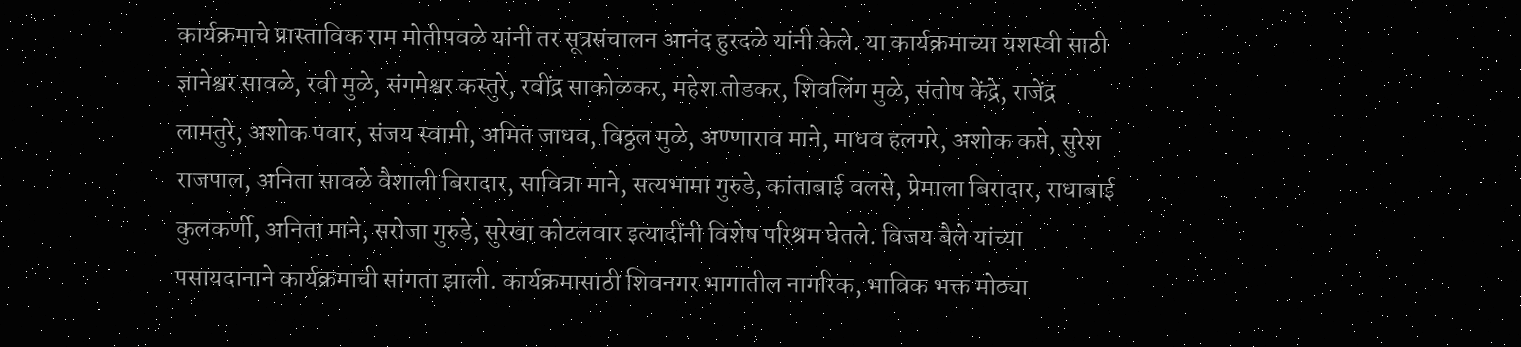कार्यक्रमाचे प्रास्ताविक राम मोतीपवळे यांनी तर सूत्रसंचालन आनंद हुरदळे यांनी केले. या कार्यक्रमाच्या यशस्वी साठी ज्ञानेश्वर सावळे, रवी मुळे, संगमेश्वर कस्तुरे, रवींद्र साकोळकर, महेश तोडकर, शिवलिंग मुळे, संतोष केंद्रे, राजेंद्र लामतुरे, अशोक पवार, संजय स्वामी, अमित जाधव, विठ्ठल मुळे, अण्णाराव माने, माधव हलगरे, अशोक कप्ते, सुरेश राजपाल, अनिता सावळे वैशाली बिरादार, सावित्रा माने, सत्यभामा गुरुडे, कांताबाई वलसे, प्रेमाला बिरादार, राधाबाई कुलकर्णी, अनिता माने, सरोजा गुरुडे, सुरेखा कोटलवार इत्यादींनी विशेष परिश्रम घेतले. विजय बैले यांच्या पसायदानाने कार्यक्रमाची सांगता झाली. कार्यक्रमासाठी शिवनगर भागातील नागरिक, भाविक भक्त मोठ्या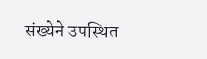संख्येने उपस्थित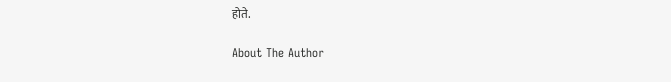होते.

About The Author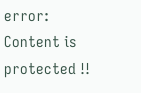error: Content is protected !!